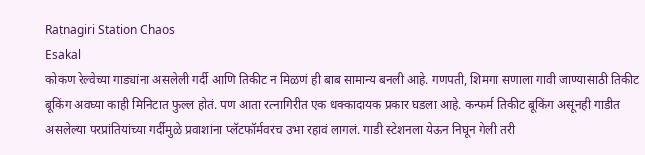Ratnagiri Station Chaos
Esakal
कोकण रेल्वेच्या गाड्यांना असलेली गर्दी आणि तिकीट न मिळणं ही बाब सामान्य बनली आहे. गणपती, शिमगा सणाला गावी जाण्यासाठी तिकीट बूकिंग अवघ्या काही मिनिटात फुल्ल होतं. पण आता रत्नागिरीत एक धक्कादायक प्रकार घडला आहे. कन्फर्म तिकीट बूकिंग असूनही गाडीत असलेल्या परप्रांतियांच्या गर्दीमुळे प्रवाशांना प्लॅटफॉर्मवरच उभा रहावं लागलं. गाडी स्टेशनला येऊन निघून गेली तरी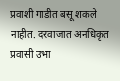प्रवाशी गाडीत बसू शकले नाहीत. दरवाजात अनधिकृत प्रवासी उभा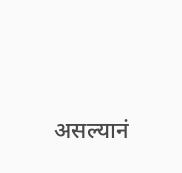असल्यानं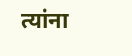त्यांना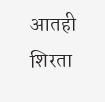आतही शिरता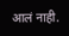आलं नाही.